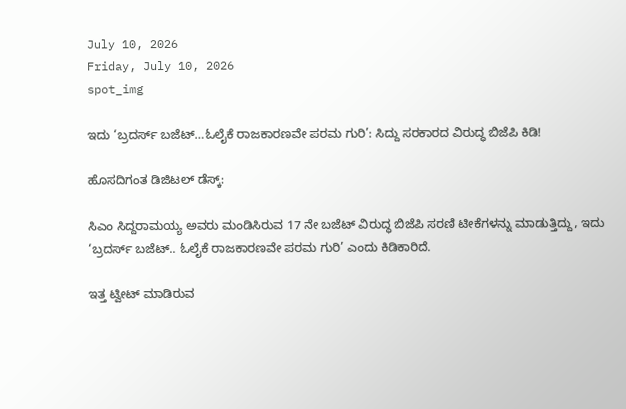July 10, 2026
Friday, July 10, 2026
spot_img

ಇದು ‘ಬ್ರದರ್ಸ್ ಬಜೆಟ್…ಓಲೈಕೆ ರಾಜಕಾರಣವೇ ಪರಮ ಗುರಿ’: ಸಿದ್ದು ಸರಕಾರದ ವಿರುದ್ಧ ಬಿಜೆಪಿ ಕಿಡಿ!

ಹೊಸದಿಗಂತ ಡಿಜಿಟಲ್ ಡೆಸ್ಕ್:

ಸಿಎಂ ಸಿದ್ದರಾಮಯ್ಯ ಅವರು ಮಂಡಿಸಿರುವ 17 ನೇ ಬಜೆಟ್‌ ವಿರುದ್ಧ ಬಿಜೆಪಿ ಸರಣಿ ಟೀಕೆಗಳನ್ನು ಮಾಡುತ್ತಿದ್ದು, ಇದು ‘ಬ್ರದರ್ಸ್ ಬಜೆಟ್.. ಓಲೈಕೆ ರಾಜಕಾರಣವೇ ಪರಮ ಗುರಿ’ ಎಂದು ಕಿಡಿಕಾರಿದೆ.

ಇತ್ತ ಟ್ವೀಟ್ ಮಾಡಿರುವ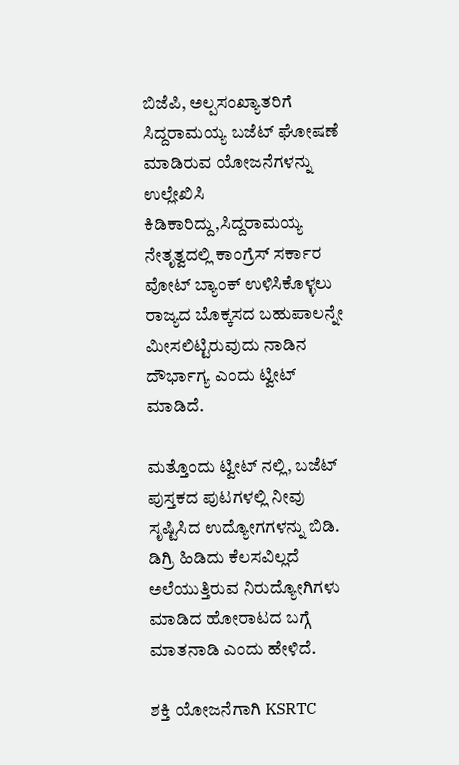ಬಿಜೆಪಿ, ಅಲ್ಪಸಂಖ್ಯಾತರಿಗೆ ಸಿದ್ದರಾಮಯ್ಯ ಬಜೆಟ್ ಘೋಷಣೆ ಮಾಡಿರುವ ಯೋಜನೆಗಳನ್ನು ಉಲ್ಲೇಖಿಸಿ ಕಿಡಿಕಾರಿದ್ದು,ಸಿದ್ದರಾಮಯ್ಯ ನೇತೃತ್ವದಲ್ಲಿ ಕಾಂಗ್ರೆಸ್ ಸರ್ಕಾರ ವೋಟ್ ಬ್ಯಾಂಕ್ ಉಳಿಸಿಕೊಳ್ಳಲು ರಾಜ್ಯದ ಬೊಕ್ಕಸದ ಬಹುಪಾಲನ್ನೇ ಮೀಸಲಿಟ್ಟಿರುವುದು ನಾಡಿನ ದೌರ್ಭಾಗ್ಯ ಎಂದು ಟ್ವೀಟ್ ಮಾಡಿದೆ.

ಮತ್ತೊಂದು ಟ್ವೀಟ್ ನಲ್ಲಿ, ಬಜೆಟ್ ಪುಸ್ತಕದ ಪುಟಗಳಲ್ಲಿ ನೀವು ಸೃಷ್ಟಿಸಿದ ಉದ್ಯೋಗಗಳನ್ನು ಬಿಡಿ. ಡಿಗ್ರಿ ಹಿಡಿದು ಕೆಲಸವಿಲ್ಲದೆ ಅಲೆಯುತ್ತಿರುವ ನಿರುದ್ಯೋಗಿಗಳು ಮಾಡಿದ ಹೋರಾಟದ ಬಗ್ಗೆ ಮಾತನಾಡಿ ಎಂದು ಹೇಳಿದೆ.

ಶಕ್ತಿ ಯೋಜನೆಗಾಗಿ KSRTC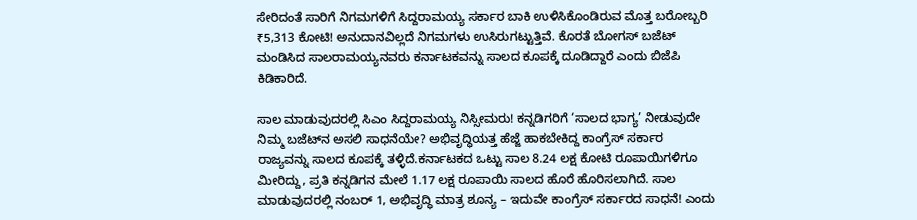ಸೇರಿದಂತೆ ಸಾರಿಗೆ ನಿಗಮಗಳಿಗೆ ಸಿದ್ದರಾಮಯ್ಯ ಸರ್ಕಾರ ಬಾಕಿ ಉಳಿಸಿಕೊಂಡಿರುವ ಮೊತ್ತ ಬರೋಬ್ಬರಿ ₹5,313 ಕೋಟಿ! ಅನುದಾನವಿಲ್ಲದೆ ನಿಗಮಗಳು ಉಸಿರುಗಟ್ಟುತ್ತಿವೆ. ಕೊರತೆ ಬೋಗಸ್‌ ಬಜೆಟ್‌ ಮಂಡಿಸಿದ ಸಾಲರಾಮಯ್ಯನವರು ಕರ್ನಾಟಕವನ್ನು ಸಾಲದ ಕೂಪಕ್ಕೆ ದೂಡಿದ್ದಾರೆ ಎಂದು ಬಿಜೆಪಿ ಕಿಡಿಕಾರಿದೆ.

ಸಾಲ ಮಾಡುವುದರಲ್ಲಿ ಸಿಎಂ ಸಿದ್ದರಾಮಯ್ಯ ನಿಸ್ಸೀಮರು! ಕನ್ನಡಿಗರಿಗೆ ‘ಸಾಲದ ಭಾಗ್ಯ’ ನೀಡುವುದೇ ನಿಮ್ಮ ಬಜೆಟ್‌ನ ಅಸಲಿ ಸಾಧನೆಯೇ? ಅಭಿವೃದ್ಧಿಯತ್ತ ಹೆಜ್ಜೆ ಹಾಕಬೇಕಿದ್ದ ಕಾಂಗ್ರೆಸ್ ಸರ್ಕಾರ ರಾಜ್ಯವನ್ನು ಸಾಲದ ಕೂಪಕ್ಕೆ ತಳ್ಳಿದೆ.ಕರ್ನಾಟಕದ ಒಟ್ಟು ಸಾಲ 8.24 ಲಕ್ಷ ಕೋಟಿ ರೂಪಾಯಿಗಳಿಗೂ ಮೀರಿದ್ದು, ಪ್ರತಿ ಕನ್ನಡಿಗನ ಮೇಲೆ 1.17 ಲಕ್ಷ ರೂಪಾಯಿ ಸಾಲದ ಹೊರೆ ಹೊರಿಸಲಾಗಿದೆ. ಸಾಲ ಮಾಡುವುದರಲ್ಲಿ ನಂಬರ್ 1, ಅಭಿವೃದ್ಧಿ ಮಾತ್ರ ಶೂನ್ಯ – ಇದುವೇ ಕಾಂಗ್ರೆಸ್ ಸರ್ಕಾರದ ಸಾಧನೆ! ಎಂದು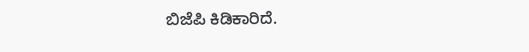ಬಿಜೆಪಿ ಕಿಡಿಕಾರಿದೆ.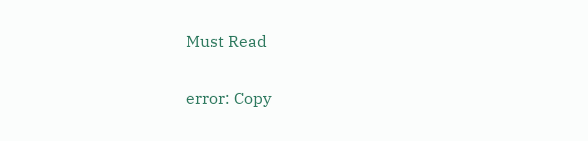Must Read

error: Copy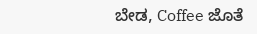ಬೇಡ, Coffee ಜೊತೆ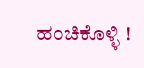ಹಂಚಿಕೊಳ್ಳಿ !